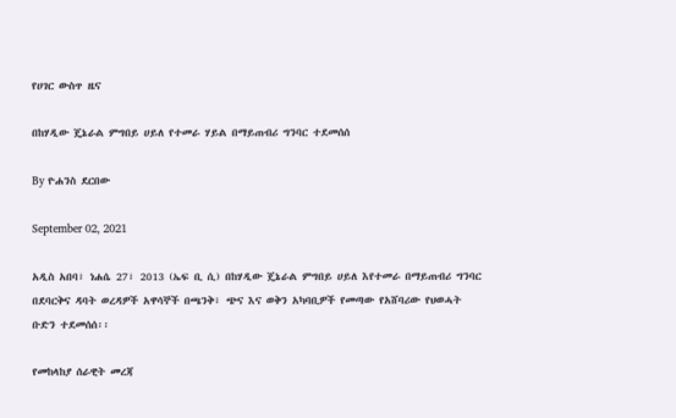የሀገር ውስጥ ዜና

በከሃዲው ጄኔራል ምግበይ ሀይለ የተመራ ሃይል በማይጠብሪ ግንባር ተደመሰሰ

By ዮሐንስ ደርበው

September 02, 2021

አዲስ አበባ፣ ነሐሴ 27፣ 2013 (ኤፍ ቢ ሲ) በከሃዲው ጄኔራል ምግበይ ሀይለ እየተመራ በማይጠብሪ ግንባር በደባርቅና ዳባት ወረዳዎች አዋሳኞች በጫንቅ፣ ጭና እና ወቅን አካባቢዎች የመጣው የአሸባሪው የህወሓት ቡድን ተደመሰሰ፡፡

የመከላከያ ሰራዊት መረጃ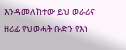እንዳመለከተው ይህ ወራሪና ዘሪፊ የህወሓት ቡድን የእነ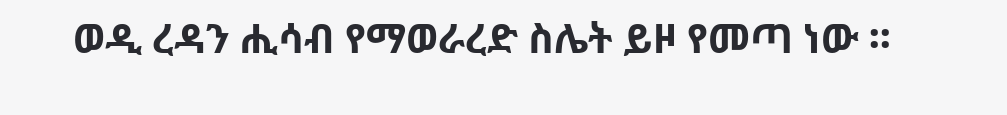ወዲ ረዳን ሒሳብ የማወራረድ ስሌት ይዞ የመጣ ነው ፡፡